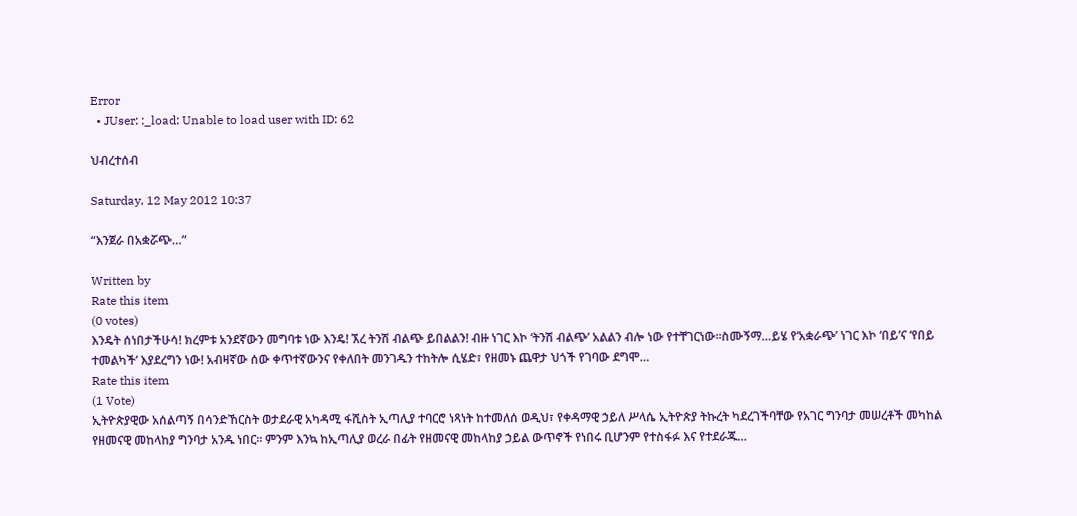Error
  • JUser: :_load: Unable to load user with ID: 62

ህብረተሰብ

Saturday, 12 May 2012 10:37

“እንጀራ በአቋሯጭ…”

Written by
Rate this item
(0 votes)
እንዴት ሰነበታችሁሳ! ክረምቱ አንደኛውን መግባቱ ነው እንዴ! ኧረ ትንሽ ብልጭ ይበልልን! ብዙ ነገር እኮ ‘ትንሽ ብልጭ’ አልልን ብሎ ነው የተቸገርነው፡፡ስሙኝማ…ይሄ የ‘አቋራጭ’ ነገር እኮ ‘በይ’ና ‘የበይ ተመልካች’ እያደረግን ነው! አብዛኛው ሰው ቀጥተኛውንና የቀለበት መንገዱን ተከትሎ ሲሄድ፣ የዘመኑ ጨዋታ ህጎች የገባው ደግሞ…
Rate this item
(1 Vote)
ኢትዮጵያዊው አሰልጣኝ በሳንድኸርስት ወታደራዊ አካዳሚ ፋሺስት ኢጣሊያ ተባርሮ ነጻነት ከተመለሰ ወዲህ፣ የቀዳማዊ ኃይለ ሥላሴ ኢትዮጵያ ትኩረት ካደረገችባቸው የአገር ግንባታ መሠረቶች መካከል የዘመናዊ መከላከያ ግንባታ አንዱ ነበር፡፡ ምንም እንኳ ከኢጣሊያ ወረራ በፊት የዘመናዊ መከላከያ ኃይል ውጥኖች የነበሩ ቢሆንም የተስፋፉ እና የተደራጁ…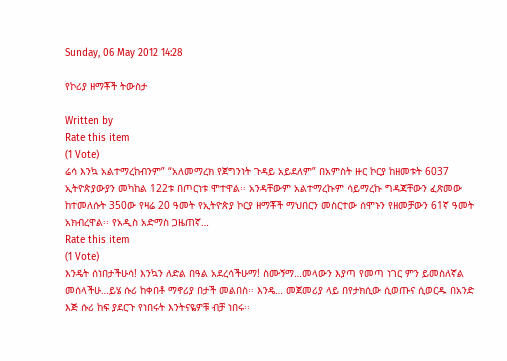Sunday, 06 May 2012 14:28

የኮሪያ ዘማቾች ትውስታ

Written by
Rate this item
(1 Vote)
ሬሳ እንኳ አልተማረከብንም” “አለመማረክ የጀግንነት ጉዳይ አይደለም” በአምስት ዙር ኮርያ ከዘመቱት 6037 ኢትዮጵያውያን መካከል 122ቱ በጦርነቱ ሞተዋል፡፡ አንዳቸውም አልተማረኩም ሳይማረኩ ግዳጃቸውን ፈጽመው ከተመለሱት 350ው የዛሬ 20 ዓመት የኢትዮጵያ ኮርያ ዘማቾች ማህበርን መስርተው ሰሞኑን የዘመቻውን 61ኛ ዓመት አክብረዋል፡፡ የአዲስ አድማስ ጋዜጠኛ…
Rate this item
(1 Vote)
እንዴት ሰነበታችሁሳ! እንኳን ለድል በዓል አደረሳችሁማ! ስሙኝማ…መላውን እያጣ የመጣ ነገር ምን ይመስለኛል መሰላችሁ…ይሄ ሱሪ ከቀበቶ ማኖሪያ በታች መልበስ፡፡ እንዴ… መጀመሪያ ላይ በየታክሲው ሲወጡና ሲወርዱ በአንድ እጅ ሱሪ ከፍ ያደርጉ የነበሩት እንትናዬዎቹ ብቻ ነበሩ፡፡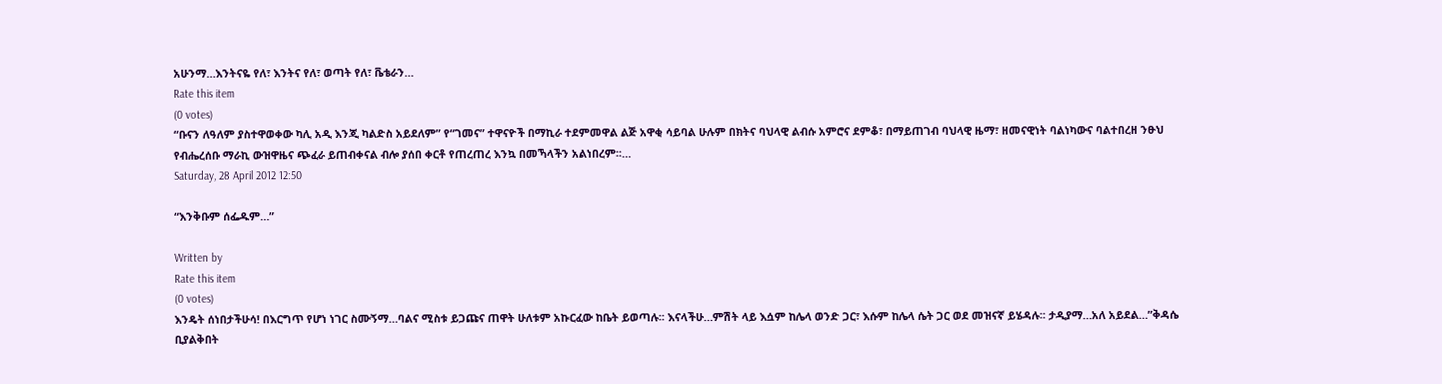አሁንማ…እንትናዬ የለ፣ እንትና የለ፣ ወጣት የለ፣ ቬቴራን…
Rate this item
(0 votes)
“ቡናን ለዓለም ያስተዋወቀው ካሊ አዲ እንጂ ካልድስ አይደለም” የ“ገመና” ተዋናዮች በማኪራ ተደምመዋል ልጅ አዋቂ ሳይባል ሁሉም በክትና ባህላዊ ልብሱ አምሮና ደምቆ፣ በማይጠገብ ባህላዊ ዜማ፣ ዘመናዊነት ባልነካውና ባልተበረዘ ንፁህ የብሔረሰቡ ማራኪ ውዝዋዜና ጭፈራ ይጠብቀናል ብሎ ያሰበ ቀርቶ የጠረጠረ እንኳ በመኻላችን አልነበረም፡፡…
Saturday, 28 April 2012 12:50

“እንቅቡም ሰፌዱም…”

Written by
Rate this item
(0 votes)
እንዴት ሰነበታችሁሳ! በእርግጥ የሆነ ነገር ስሙኝማ…ባልና ሚስቱ ይጋጩና ጠዋት ሁለቱም አኩርፈው ከቤት ይወጣሉ፡፡ እናላችሁ…ምሽት ላይ እሷም ከሌላ ወንድ ጋር፣ እሱም ከሌላ ሴት ጋር ወደ መዝናኛ ይሄዳሉ፡፡ ታዲያማ…አለ አይደል…”ቅዳሴ ቢያልቅበት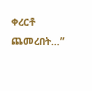ቀረርቶ ጨመረበት…”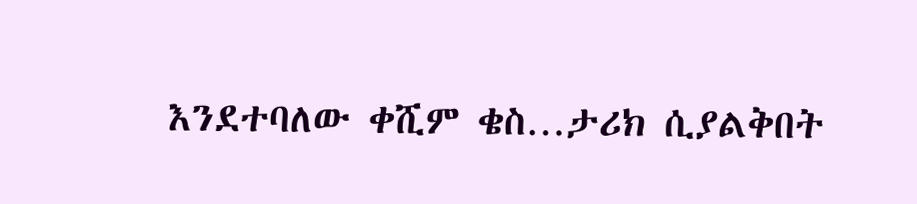እንደተባለው ቀሺም ቄስ…ታሪክ ሲያልቅበት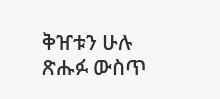ቅዠቱን ሁሉ ጽሑፉ ውስጥ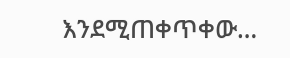እንደሚጠቀጥቀው…